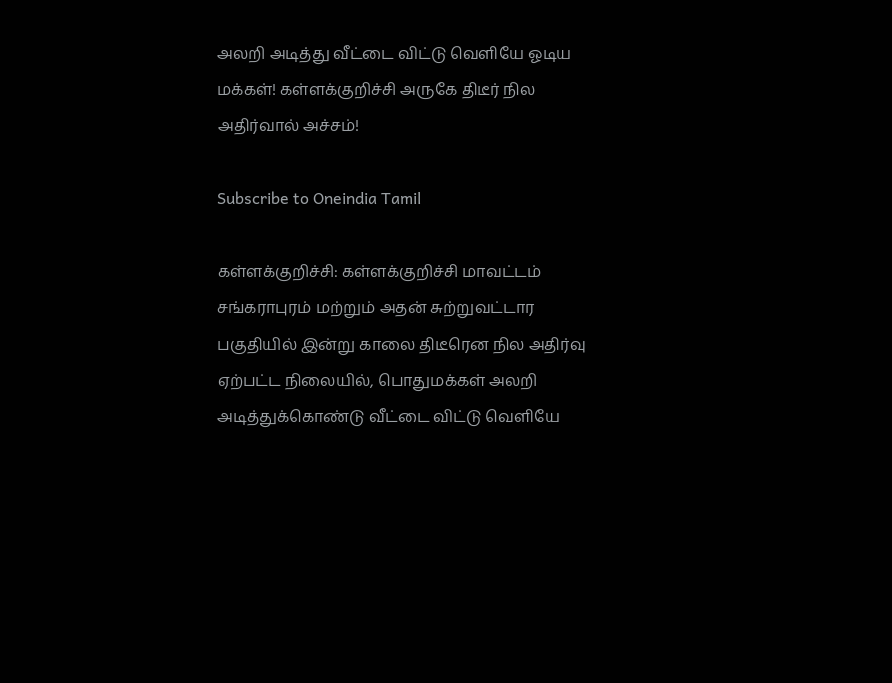அலறி அடித்து வீட்டை விட்டு வெளியே ஓடிய மக்கள்! கள்ளக்குறிச்சி அருகே திடீர் நில அதிர்வால் அச்சம்!

Subscribe to Oneindia Tamil

கள்ளக்குறிச்சி: கள்ளக்குறிச்சி மாவட்டம் சங்கராபுரம் மற்றும் அதன் சுற்றுவட்டார பகுதியில் இன்று காலை திடீரென நில அதிர்வு ஏற்பட்ட நிலையில், பொதுமக்கள் அலறி அடித்துக்கொண்டு வீட்டை விட்டு வெளியே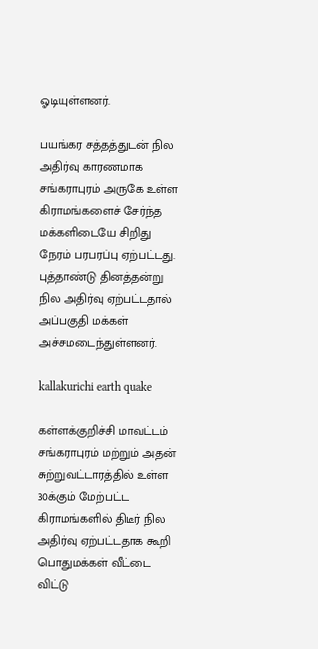ஓடியுள்ளனர்.

பயங்கர சத்தத்துடன் நில அதிர்வு காரணமாக சங்கராபுரம் அருகே உள்ள கிராமங்களைச் சேர்ந்த மக்களிடையே சிறிது நேரம் பரபரப்பு ஏற்பட்டது. புத்தாண்டு தினத்தன்று நில அதிர்வு ஏற்பட்டதால் அப்பகுதி மக்கள் அச்சமடைந்துள்ளனர்.

kallakurichi earth quake

கள்ளக்குறிச்சி மாவட்டம் சங்கராபுரம் மற்றும் அதன் சுற்றுவட்டாரத்தில் உள்ள 30க்கும் மேற்பட்ட கிராமங்களில் திடீர் நில அதிர்வு ஏற்பட்டதாக கூறி பொதுமக்கள் வீட்டை விட்டு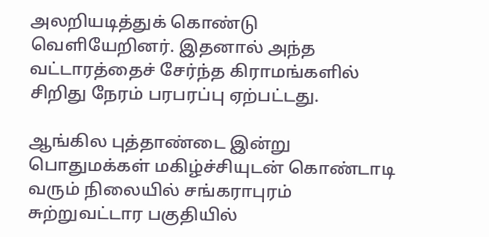அலறியடித்துக் கொண்டு வெளியேறினர். இதனால் அந்த வட்டாரத்தைச் சேர்ந்த கிராமங்களில் சிறிது நேரம் பரபரப்பு ஏற்பட்டது.

ஆங்கில புத்தாண்டை இன்று பொதுமக்கள் மகிழ்ச்சியுடன் கொண்டாடி வரும் நிலையில் சங்கராபுரம் சுற்றுவட்டார பகுதியில்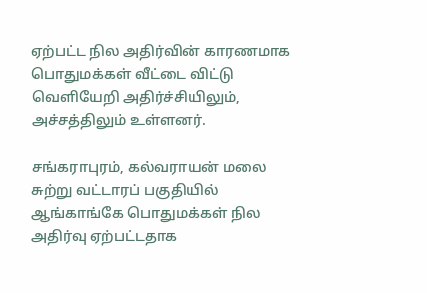ஏற்பட்ட நில அதிர்வின் காரணமாக பொதுமக்கள் வீட்டை விட்டு வெளியேறி அதிர்ச்சியிலும், அச்சத்திலும் உள்ளனர்.

சங்கராபுரம், கல்வராயன் மலை சுற்று வட்டாரப் பகுதியில் ஆங்காங்கே பொதுமக்கள் நில அதிர்வு ஏற்பட்டதாக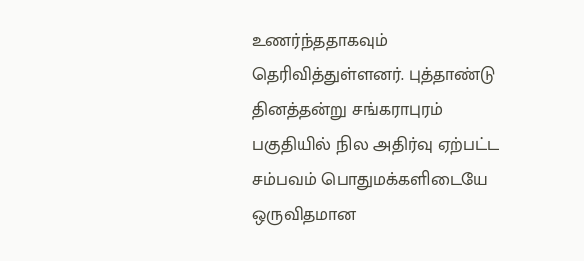உணர்ந்ததாகவும் தெரிவித்துள்ளனர். புத்தாண்டு தினத்தன்று சங்கராபுரம் பகுதியில் நில அதிர்வு ஏற்பட்ட சம்பவம் பொதுமக்களிடையே ஒருவிதமான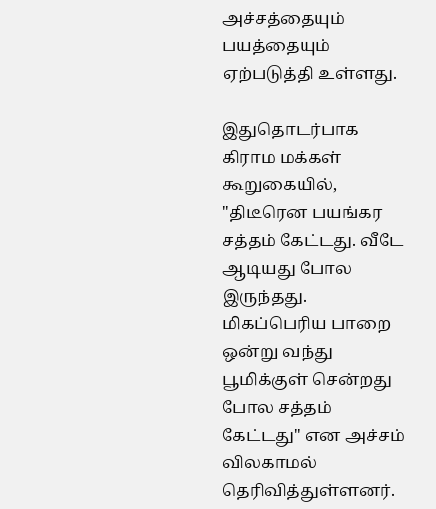அச்சத்தையும் பயத்தையும் ஏற்படுத்தி உள்ளது.

இதுதொடர்பாக கிராம மக்கள் கூறுகையில், "திடீரென பயங்கர சத்தம் கேட்டது. வீடே ஆடியது போல இருந்தது. மிகப்பெரிய பாறை ஒன்று வந்து பூமிக்குள் சென்றது போல சத்தம் கேட்டது" என அச்சம் விலகாமல் தெரிவித்துள்ளனர்.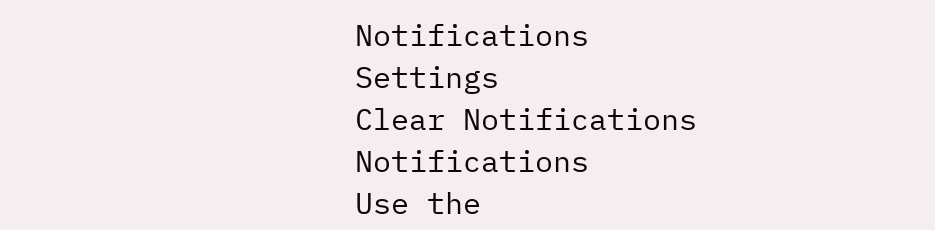Notifications
Settings
Clear Notifications
Notifications
Use the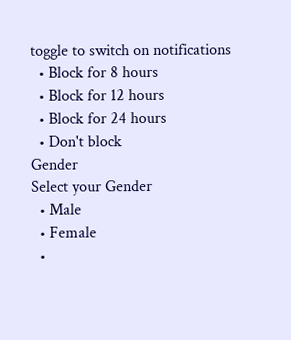toggle to switch on notifications
  • Block for 8 hours
  • Block for 12 hours
  • Block for 24 hours
  • Don't block
Gender
Select your Gender
  • Male
  • Female
  •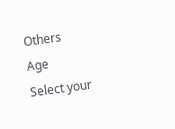Others
Age
Select your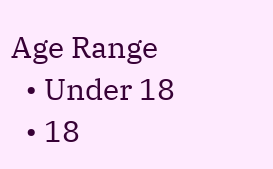Age Range
  • Under 18
  • 18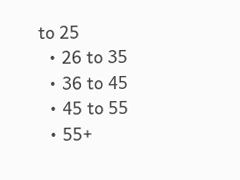to 25
  • 26 to 35
  • 36 to 45
  • 45 to 55
  • 55+